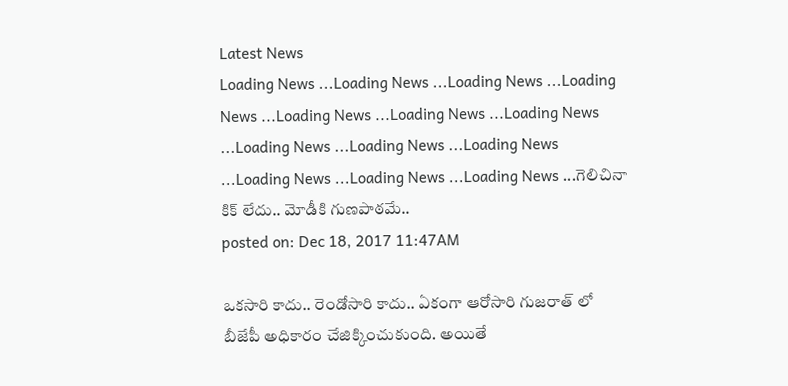Latest News
Loading News ...Loading News ...Loading News ...Loading News ...Loading News ...Loading News ...Loading News ...Loading News ...Loading News ...Loading News ...Loading News ...Loading News ...Loading News ...గెలిచినా కిక్ లేదు.. మోడీకి గుణపాఠమే..
posted on: Dec 18, 2017 11:47AM

ఒకసారి కాదు.. రెండోసారి కాదు.. ఏకంగా ఆరోసారి గుజరాత్ లో బీజేపీ అధికారం చేజిక్కించుకుంది. అయితే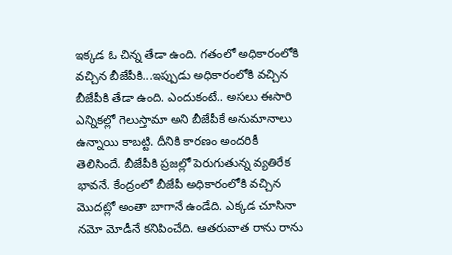ఇక్కడ ఓ చిన్న తేడా ఉంది. గతంలో అధికారంలోకి వచ్చిన బీజేపీకి...ఇప్పుడు అధికారంలోకి వచ్చిన బీజేపీకి తేడా ఉంది. ఎందుకంటే.. అసలు ఈసారి ఎన్నికల్లో గెలుస్తామా అని బీజేపీకే అనుమానాలు ఉన్నాయి కాబట్టి. దీనికి కారణం అందరికీ తెలిసిందే. బీజేపీకి ప్రజల్లో పెరుగుతున్న వ్యతిరేక భావనే. కేంద్రంలో బీజేపీ అధికారంలోకి వచ్చిన మొదట్లో అంతా బాగానే ఉండేది. ఎక్కడ చూసినా నమో మోడీనే కనిపించేది. ఆతరువాత రాను రాను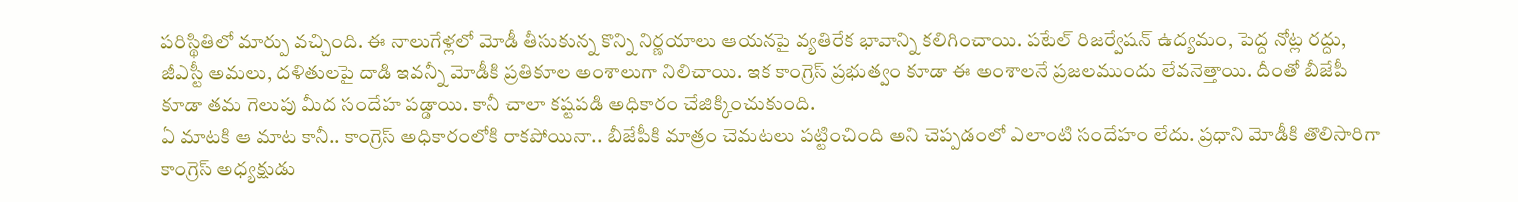పరిస్థితిలో మార్పు వచ్చింది. ఈ నాలుగేళ్లలో మోడీ తీసుకున్న కొన్ని నిర్ణయాలు ఆయనపై వ్యతిరేక భావాన్ని కలిగించాయి. పటేల్ రిజర్వేషన్ ఉద్యమం, పెద్ద నోట్ల రద్దు, జీఎస్టీ అమలు, దళితులపై దాడి ఇవన్నీ మోడీకి ప్రతికూల అంశాలుగా నిలిచాయి. ఇక కాంగ్రెస్ ప్రభుత్వం కూడా ఈ అంశాలనే ప్రజలముందు లేవనెత్తాయి. దీంతో బీజేపీ కూడా తమ గెలుపు మీద సందేహ పడ్డాయి. కానీ చాలా కష్టపడి అధికారం చేజిక్కించుకుంది.
ఏ మాటకి ఆ మాట కానీ.. కాంగ్రెస్ అధికారంలోకి రాకపోయినా.. బీజేపీకి మాత్రం చెమటలు పట్టించింది అని చెప్పడంలో ఎలాంటి సందేహం లేదు. ప్రధాని మోడీకి తొలిసారిగా కాంగ్రెస్ అధ్యక్షుడు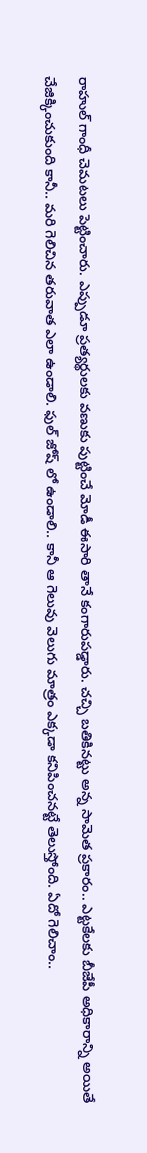రాహుల్ గాంధీ చెమటలు పెట్టించారు. ఎప్పుడూ ప్రత్యర్థులకు వణుకు పుట్టించే మోడీ ఈసారి తానే కంగారుపడ్డారు. చచ్చి బతికినట్టు అన్న సామెత ప్రకారం.. ఎట్టకేలకు బీజేపీ అధికారాన్ని అయితే చేజిక్కించుకుంది కానీ.. మరి గెలిచిన తరువాత ఎలా ఉండాలి. ఫుల్ జోష్ లో ఉండాలి.. కానీ ఆ గెలువు వెలుగు మాత్రం ఎక్కడా కనిపించనట్టే తెలుస్తోంది. ఏదో గెలిచాం..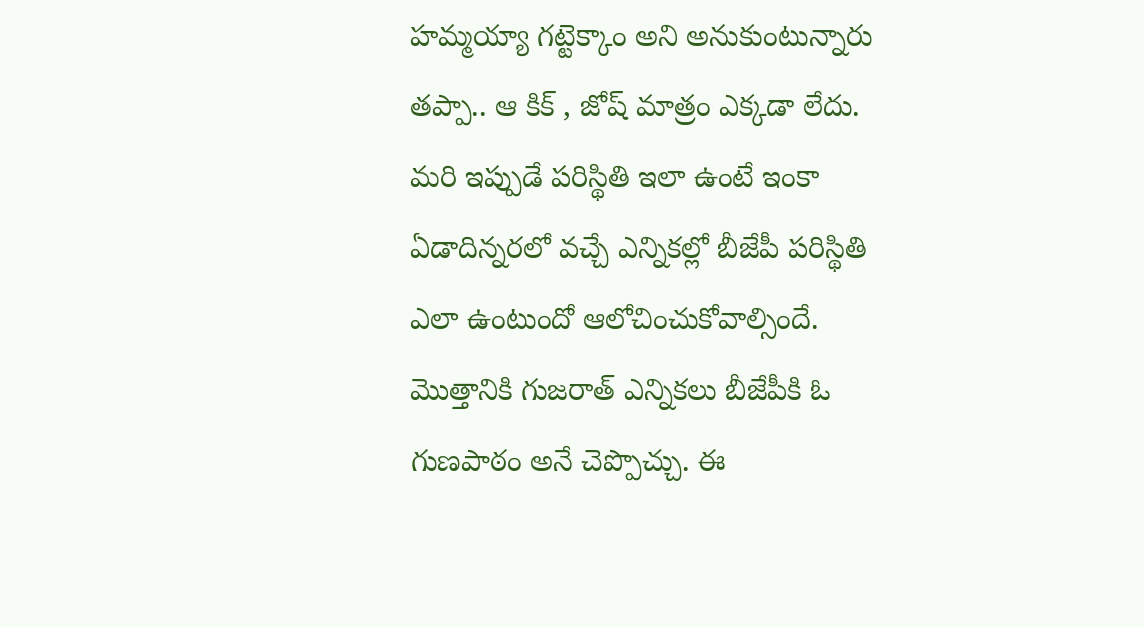హమ్మయ్యా గట్టెక్కాం అని అనుకుంటున్నారు తప్పా.. ఆ కిక్ , జోష్ మాత్రం ఎక్కడా లేదు. మరి ఇప్పుడే పరిస్థితి ఇలా ఉంటే ఇంకా ఏడాదిన్నరలో వచ్చే ఎన్నికల్లో బీజేపీ పరిస్థితి ఎలా ఉంటుందో ఆలోచించుకోవాల్సిందే. మొత్తానికి గుజరాత్ ఎన్నికలు బీజేపీకి ఓ గుణపాఠం అనే చెప్పొచ్చు. ఈ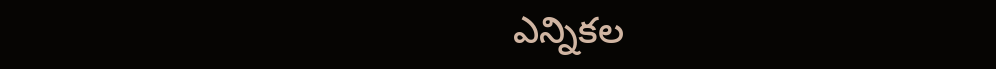ఎన్నికల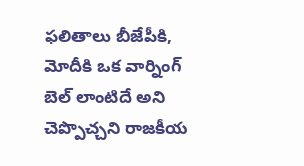ఫలితాలు బీజేపీకి, మోదీకి ఒక వార్నింగ్ బెల్ లాంటిదే అని చెప్పొచ్చని రాజకీయ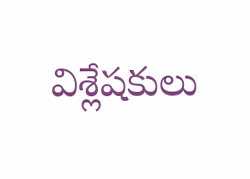విశ్లేషకులు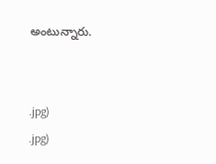అంటున్నారు.


.jpg)
.jpg)